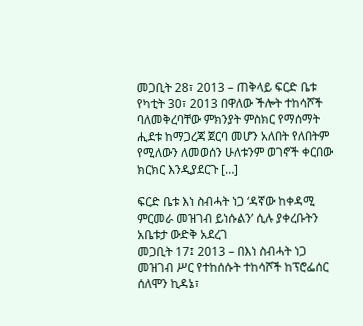መጋቢት 28፣ 2013 – ጠቅላይ ፍርድ ቤቱ የካቲት 30፣ 2013 በዋለው ችሎት ተከሳሾች ባለመቅረባቸው ምክንያት ምስክር የማሰማት ሒደቱ ከማጋረጃ ጀርባ መሆን አለበት የለበትም የሚለውን ለመወሰን ሁለቱንም ወገኖች ቀርበው ክርክር እንዲያደርጉ […]

ፍርድ ቤቱ እነ ስብሓት ነጋ ‘ዳኛው ከቀዳሚ ምርመራ መዝገብ ይነሱልን’ ሲሉ ያቀረቡትን አቤቱታ ውድቅ አደረገ
መጋቢት 17፤ 2013 – በእነ ስብሓት ነጋ መዝገብ ሥር የተከሰሱት ተከሳሾች ከፕሮፌሰር ሰለሞን ኪዳኔ፣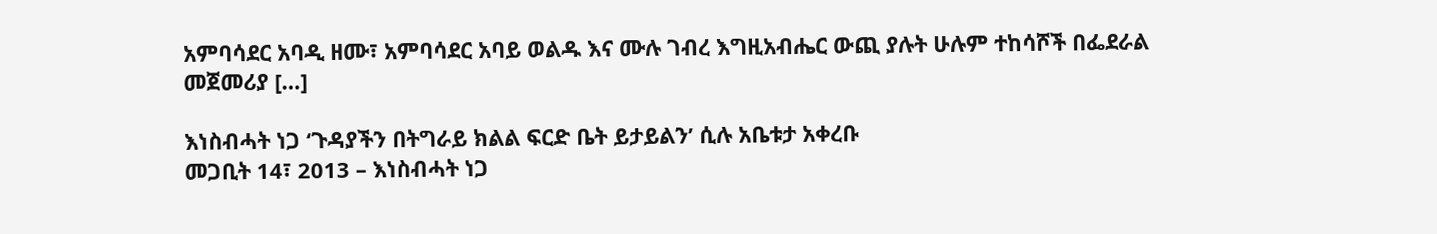አምባሳደር አባዲ ዘሙ፣ አምባሳደር አባይ ወልዱ እና ሙሉ ገብረ እግዚአብሔር ውጪ ያሉት ሁሉም ተከሳሾች በፌደራል መጀመሪያ […]

እነስብሓት ነጋ ‘ጉዳያችን በትግራይ ክልል ፍርድ ቤት ይታይልን’ ሲሉ አቤቱታ አቀረቡ
መጋቢት 14፣ 2013 – እነስብሓት ነጋ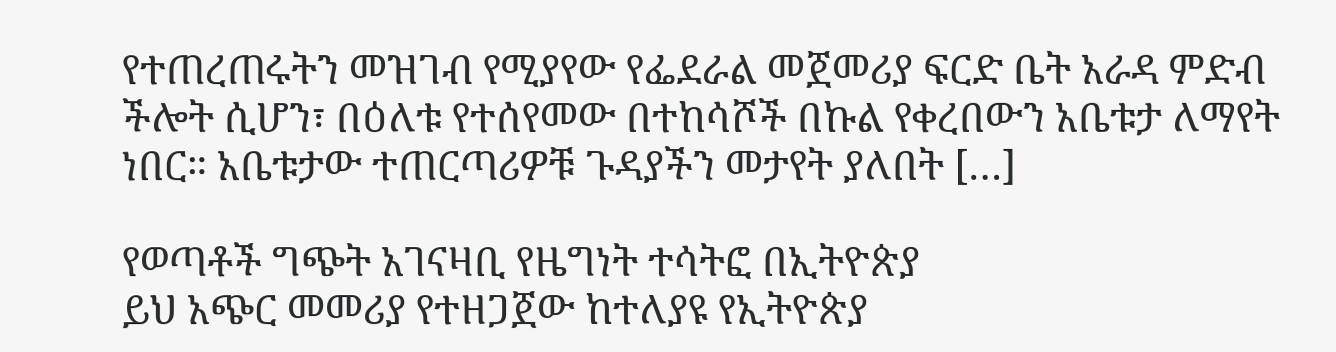የተጠረጠሩትን መዝገብ የሚያየው የፌደራል መጀመሪያ ፍርድ ቤት አራዳ ምድብ ችሎት ሲሆን፣ በዕለቱ የተሰየመው በተከሳሾች በኩል የቀረበውን አቤቱታ ለማየት ነበር። አቤቱታው ተጠርጣሪዎቹ ጉዳያችን መታየት ያለበት […]

የወጣቶች ግጭት አገናዛቢ የዜግነት ተሳትፎ በኢትዮጵያ
ይህ አጭር መመሪያ የተዘጋጀው ከተለያዩ የኢትዮጵያ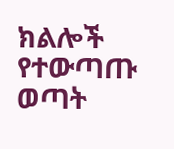ክልሎች የተውጣጡ ወጣት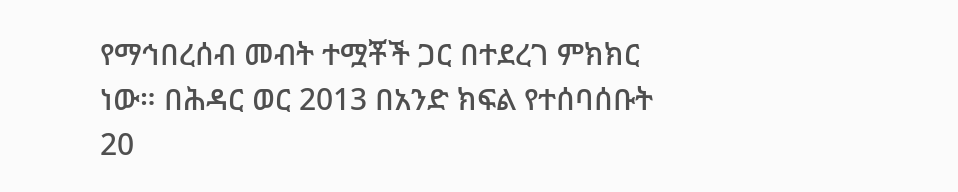የማኅበረሰብ መብት ተሟቾች ጋር በተደረገ ምክክር ነው። በሕዳር ወር 2013 በአንድ ክፍል የተሰባሰቡት 20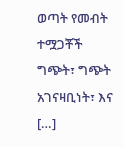ወጣት የመብት ተሟጋቾች ግጭት፣ ግጭት አገናዛቢነት፣ እና […]